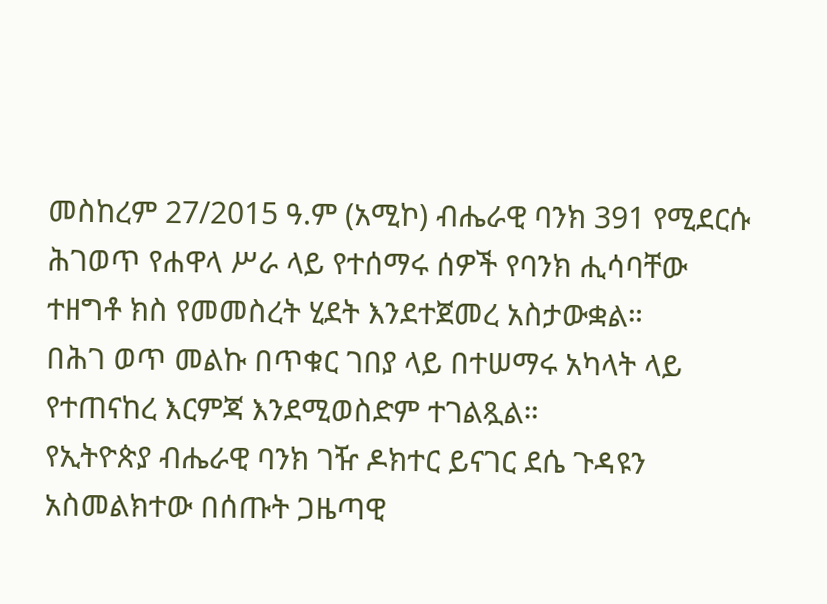መስከረም 27/2015 ዓ.ም (አሚኮ) ብሔራዊ ባንክ 391 የሚደርሱ ሕገወጥ የሐዋላ ሥራ ላይ የተሰማሩ ሰዎች የባንክ ሒሳባቸው ተዘግቶ ክስ የመመስረት ሂደት እንደተጀመረ አስታውቋል።
በሕገ ወጥ መልኩ በጥቁር ገበያ ላይ በተሠማሩ አካላት ላይ የተጠናከረ እርምጃ እንደሚወስድም ተገልጿል።
የኢትዮጵያ ብሔራዊ ባንክ ገዥ ዶክተር ይናገር ደሴ ጉዳዩን አስመልክተው በሰጡት ጋዜጣዊ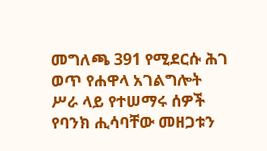መግለጫ 391 የሚደርሱ ሕገ ወጥ የሐዋላ አገልግሎት ሥራ ላይ የተሠማሩ ሰዎች የባንክ ሒሳባቸው መዘጋቱን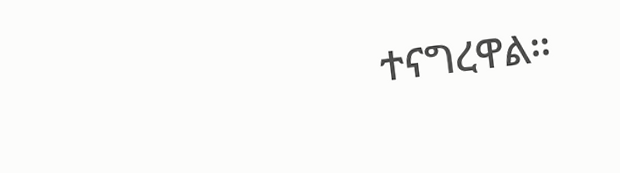ተናግረዋል።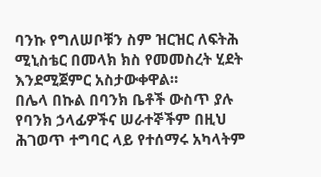ባንኩ የግለሠቦቹን ስም ዝርዝር ለፍትሕ ሚኒስቴር በመላክ ክስ የመመስረት ሂደት እንደሚጀምር አስታውቀዋል።
በሌላ በኩል በባንክ ቤቶች ውስጥ ያሉ የባንክ ኃላፊዎችና ሠራተኞችም በዚህ ሕገወጥ ተግባር ላይ የተሰማሩ አካላትም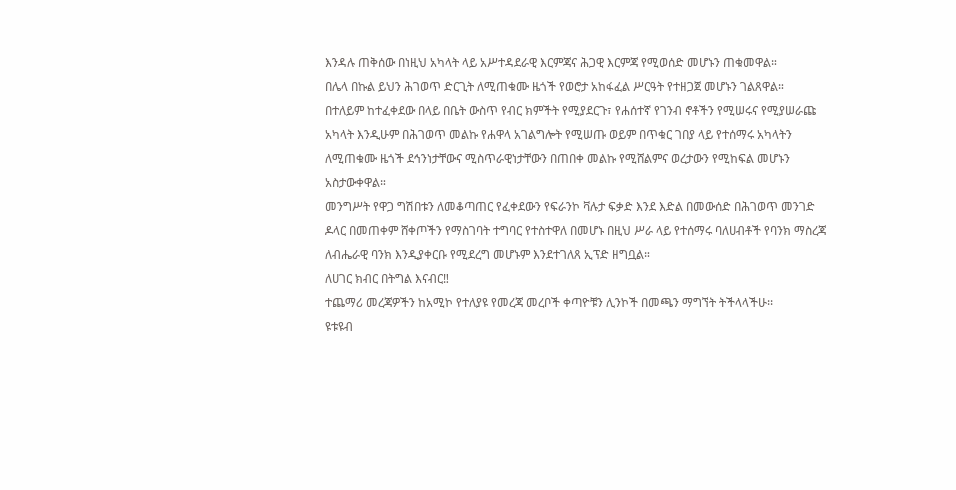እንዳሉ ጠቅሰው በነዚህ አካላት ላይ አሥተዳደራዊ እርምጃና ሕጋዊ እርምጃ የሚወሰድ መሆኑን ጠቁመዋል።
በሌላ በኩል ይህን ሕገወጥ ድርጊት ለሚጠቁሙ ዜጎች የወሮታ አከፋፈል ሥርዓት የተዘጋጀ መሆኑን ገልጸዋል።
በተለይም ከተፈቀደው በላይ በቤት ውስጥ የብር ክምችት የሚያደርጉ፣ የሐሰተኛ የገንብ ኖቶችን የሚሠሩና የሚያሠራጩ አካላት እንዲሁም በሕገወጥ መልኩ የሐዋላ አገልግሎት የሚሠጡ ወይም በጥቁር ገበያ ላይ የተሰማሩ አካላትን ለሚጠቁሙ ዜጎች ደኅንነታቸውና ሚስጥራዊነታቸውን በጠበቀ መልኩ የሚሸልምና ወረታውን የሚከፍል መሆኑን አስታውቀዋል።
መንግሥት የዋጋ ግሽበቱን ለመቆጣጠር የፈቀደውን የፍራንኮ ቫሉታ ፍቃድ እንደ እድል በመውሰድ በሕገወጥ መንገድ ዶላር በመጠቀም ሸቀጦችን የማስገባት ተግባር የተስተዋለ በመሆኑ በዚህ ሥራ ላይ የተሰማሩ ባለሀብቶች የባንክ ማስረጃ ለብሔራዊ ባንክ እንዲያቀርቡ የሚደረግ መሆኑም እንደተገለጸ ኢፕድ ዘግቧል።
ለሀገር ክብር በትግል እናብር‼
ተጨማሪ መረጃዎችን ከአሚኮ የተለያዩ የመረጃ መረቦች ቀጣዮቹን ሊንኮች በመጫን ማግኘት ትችላላችሁ፡፡
ዩቱዩብ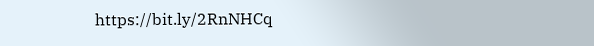https://bit.ly/2RnNHCq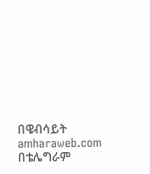በዌብሳይት amharaweb.com
በቴሌግራም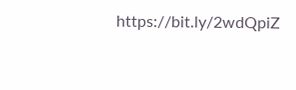https://bit.ly/2wdQpiZ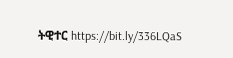ትዊተር https://bit.ly/336LQaS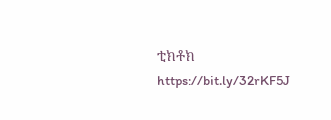ቲክቶክ https://bit.ly/32rKF5J